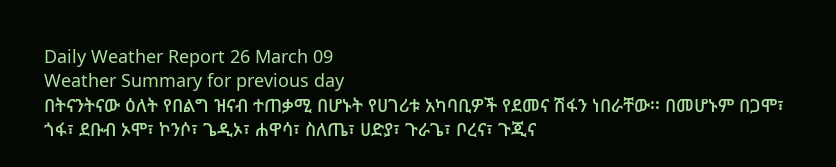Daily Weather Report 26 March 09
Weather Summary for previous day
በትናንትናው ዕለት የበልግ ዝናብ ተጠቃሚ በሆኑት የሀገሪቱ አካባቢዎች የደመና ሽፋን ነበራቸው፡፡ በመሆኑም በጋሞ፣ ጎፋ፣ ደቡብ ኦሞ፣ ኮንሶ፣ ጌዲኦ፣ ሐዋሳ፣ ስለጤ፣ ሀድያ፣ ጉራጌ፣ ቦረና፣ ጉጂና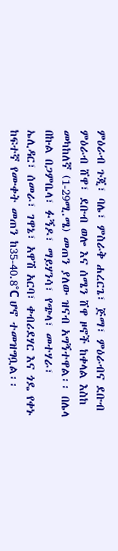ምዕራብ ጉጂ፣ ባሌ፣ ምስራቅ ሐረርጌ፣ ጅማ፣ ምዕራብና ደቡብ ምዕራብ ሸዋ፣ ደቡብ ወሎ እና ሰሜን ሸዋ ዞኖች ከቀላል እስከ መካከለኛ (1-29ሚ.ሜ) መጠን ያለው ዝናብ አግኝተዋል፡፡ በሌላ በኩል በጋምቤላ፣ ፉኝዶ፣ ማይሃንሳ፣ የጭላ፣ መተሃራ፣ ኤሊዳር፣ ሰመራ፣ ገዋኔ፣ አዋሽ አርባ፣ ቀብሪደሃር እና ጎዴ የቀኑ ከፍተኛ የሙቀት መጠን ከ35-40.8°C ሆኖ ተመዝግቧል፡፡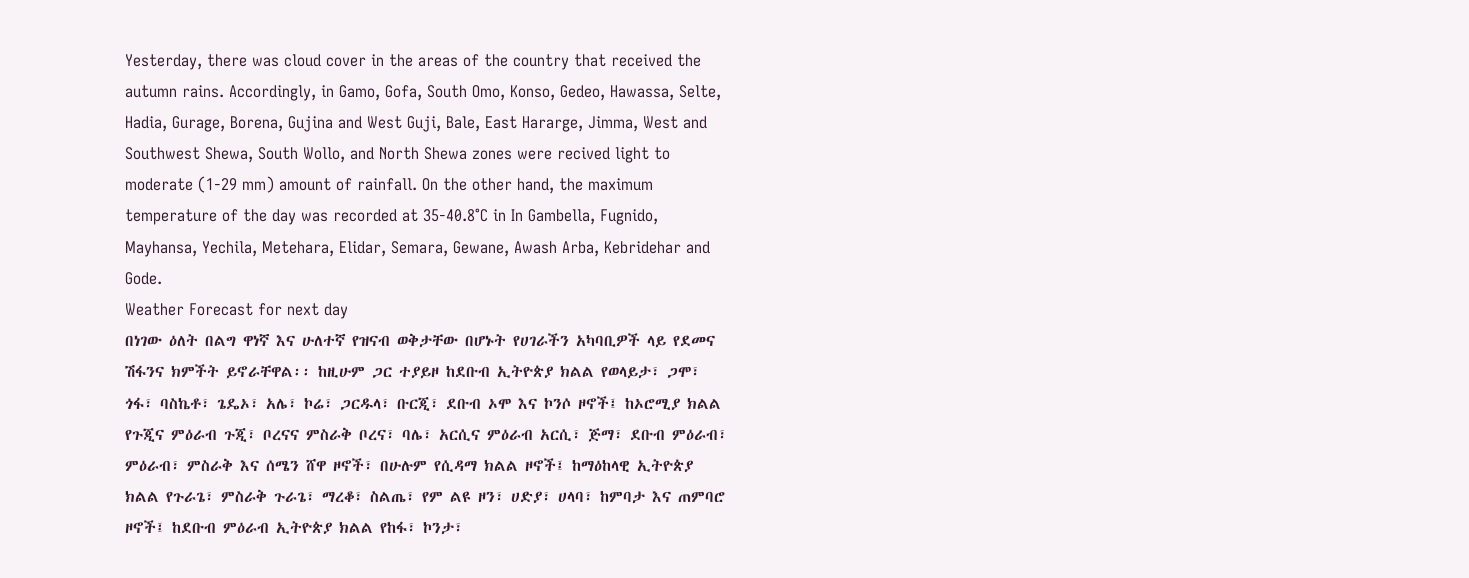Yesterday, there was cloud cover in the areas of the country that received the autumn rains. Accordingly, in Gamo, Gofa, South Omo, Konso, Gedeo, Hawassa, Selte, Hadia, Gurage, Borena, Gujina and West Guji, Bale, East Hararge, Jimma, West and Southwest Shewa, South Wollo, and North Shewa zones were recived light to moderate (1-29 mm) amount of rainfall. On the other hand, the maximum temperature of the day was recorded at 35-40.8°C in In Gambella, Fugnido, Mayhansa, Yechila, Metehara, Elidar, Semara, Gewane, Awash Arba, Kebridehar and Gode.
Weather Forecast for next day
በነገው ዕለት በልግ ዋነኛ እና ሁለተኛ የዝናብ ወቅታቸው በሆኑት የሀገራችን አካባቢዎች ላይ የደመና ሽፋንና ክምችት ይኖራቸዋል፡፡ ከዚሁም ጋር ተያይዞ ከደቡብ ኢትዮጵያ ክልል የወላይታ፣ ጋሞ፣ ጎፋ፣ ባስኬቶ፣ ጌዴኦ፣ አሌ፣ ኮሬ፣ ጋርዱላ፣ ቡርጂ፣ ደቡብ ኦሞ እና ኮንሶ ዞኖች፤ ከኦሮሚያ ክልል የጉጂና ምዕራብ ጉጂ፣ ቦረናና ምስራቅ ቦረና፣ ባሌ፣ አርሲና ምዕራብ አርሲ፣ ጅማ፣ ደቡብ ምዕራብ፣ ምዕራብ፣ ምስራቅ እና ሰሜን ሸዋ ዞኖች፣ በሁሉም የሲዳማ ክልል ዞኖች፤ ከማዕከላዊ ኢትዮጵያ ክልል የጉራጌ፣ ምስራቅ ጉራጌ፣ ማረቆ፣ ስልጤ፣ የም ልዩ ዞን፣ ሀድያ፣ ሀላባ፣ ከምባታ እና ጠምባሮ ዞኖች፤ ከደቡብ ምዕራብ ኢትዮጵያ ክልል የከፋ፣ ኮንታ፣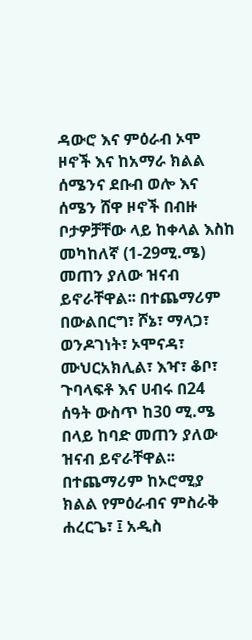ዳውሮ እና ምዕራብ ኦሞ ዞኖች እና ከአማራ ክልል ሰሜንና ደቡብ ወሎ እና ሰሜን ሸዋ ዞኖች በብዙ ቦታዎቻቸው ላይ ከቀላል እስከ መካከለኛ (1-29ሚ.ሜ) መጠን ያለው ዝናብ ይኖራቸዋል፡፡ በተጨማሪም በውልበርግ፣ ሾኔ፣ ማላጋ፣ ወንዶገነት፣ ኦሞናዳ፣ ሙህርአክሊል፣ እዣ፣ ቆቦ፣ ጉባላፍቶ እና ሀብሩ በ24 ሰዓት ውስጥ ከ30 ሚ.ሜ በላይ ከባድ መጠን ያለው ዝናብ ይኖራቸዋል፡፡ በተጨማሪም ከኦሮሚያ ክልል የምዕራብና ምስራቅ ሐረርጌ፣ ፤ አዲስ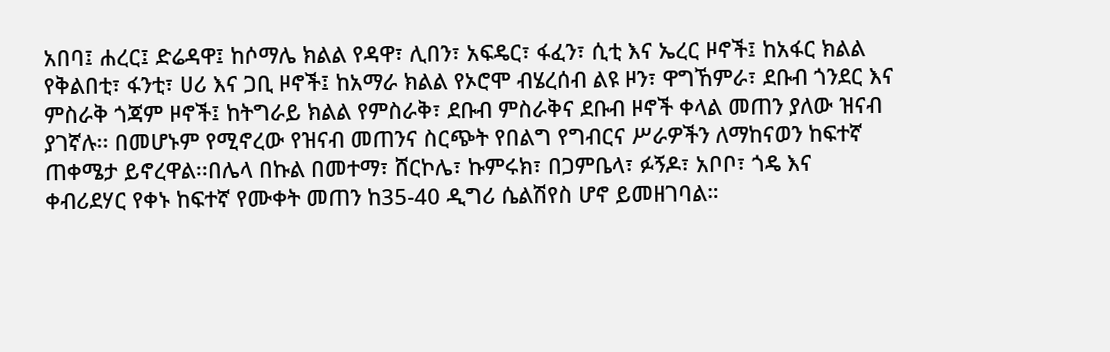አበባ፤ ሐረር፤ ድሬዳዋ፤ ከሶማሌ ክልል የዳዋ፣ ሊበን፣ አፍዴር፣ ፋፈን፣ ሲቲ እና ኤረር ዞኖች፤ ከአፋር ክልል የቅልበቲ፣ ፋንቲ፣ ሀሪ እና ጋቢ ዞኖች፤ ከአማራ ክልል የኦሮሞ ብሄረሰብ ልዩ ዞን፣ ዋግኸምራ፣ ደቡብ ጎንደር እና ምስራቅ ጎጃም ዞኖች፤ ከትግራይ ክልል የምስራቅ፣ ደቡብ ምስራቅና ደቡብ ዞኖች ቀላል መጠን ያለው ዝናብ ያገኛሉ፡፡ በመሆኑም የሚኖረው የዝናብ መጠንና ስርጭት የበልግ የግብርና ሥራዎችን ለማከናወን ከፍተኛ ጠቀሜታ ይኖረዋል፡፡በሌላ በኩል በመተማ፣ ሸርኮሌ፣ ኩምሩክ፣ በጋምቤላ፣ ፉኝዶ፣ አቦቦ፣ ጎዴ እና ቀብሪደሃር የቀኑ ከፍተኛ የሙቀት መጠን ከ35-40 ዲግሪ ሴልሽየስ ሆኖ ይመዘገባል።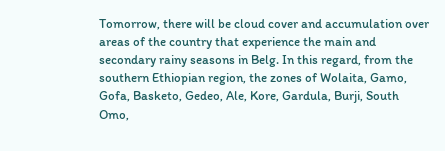Tomorrow, there will be cloud cover and accumulation over areas of the country that experience the main and secondary rainy seasons in Belg. In this regard, from the southern Ethiopian region, the zones of Wolaita, Gamo, Gofa, Basketo, Gedeo, Ale, Kore, Gardula, Burji, South Omo,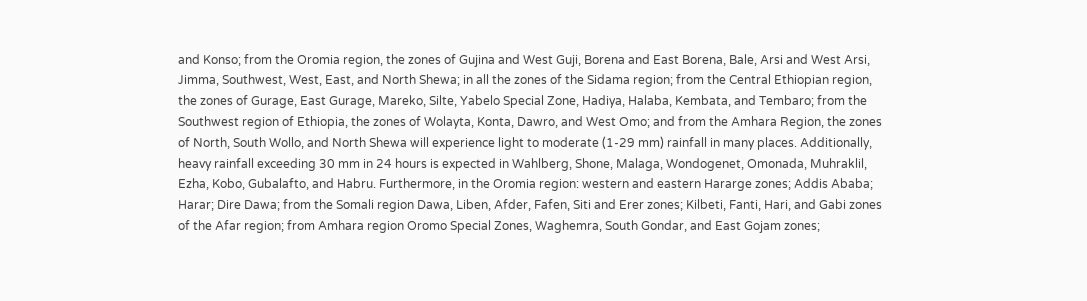and Konso; from the Oromia region, the zones of Gujina and West Guji, Borena and East Borena, Bale, Arsi and West Arsi, Jimma, Southwest, West, East, and North Shewa; in all the zones of the Sidama region; from the Central Ethiopian region, the zones of Gurage, East Gurage, Mareko, Silte, Yabelo Special Zone, Hadiya, Halaba, Kembata, and Tembaro; from the Southwest region of Ethiopia, the zones of Wolayta, Konta, Dawro, and West Omo; and from the Amhara Region, the zones of North, South Wollo, and North Shewa will experience light to moderate (1-29 mm) rainfall in many places. Additionally, heavy rainfall exceeding 30 mm in 24 hours is expected in Wahlberg, Shone, Malaga, Wondogenet, Omonada, Muhraklil, Ezha, Kobo, Gubalafto, and Habru. Furthermore, in the Oromia region: western and eastern Hararge zones; Addis Ababa; Harar; Dire Dawa; from the Somali region Dawa, Liben, Afder, Fafen, Siti and Erer zones; Kilbeti, Fanti, Hari, and Gabi zones of the Afar region; from Amhara region Oromo Special Zones, Waghemra, South Gondar, and East Gojam zones;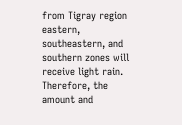from Tigray region eastern, southeastern, and southern zones will receive light rain. Therefore, the amount and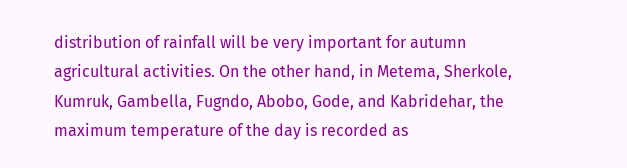distribution of rainfall will be very important for autumn agricultural activities. On the other hand, in Metema, Sherkole, Kumruk, Gambella, Fugndo, Abobo, Gode, and Kabridehar, the maximum temperature of the day is recorded as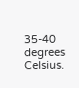35-40 degrees Celsius.